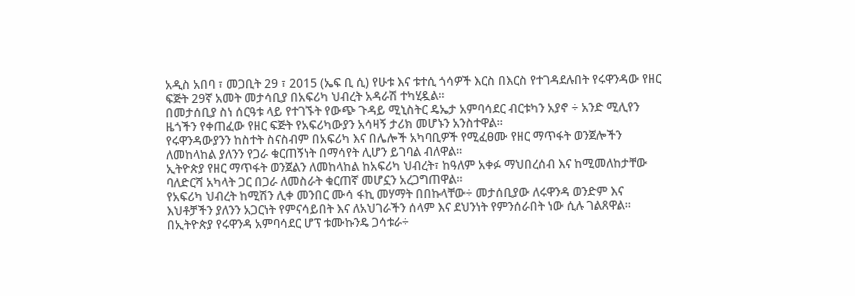አዲስ አበባ ፣ መጋቢት 29 ፣ 2015 (ኤፍ ቢ ሲ) የሁቱ እና ቱተሲ ጎሳዎች እርስ በእርስ የተገዳደሉበት የሩዋንዳው የዘር ፍጅት 29ኛ አመት መታሳቢያ በአፍሪካ ህብረት አዳራሽ ተካሂዷል፡፡
በመታሰቢያ ስነ ሰርዓቱ ላይ የተገኙት የውጭ ጉዳይ ሚኒስትር ዴኤታ አምባሳደር ብርቱካን አያኖ ÷ አንድ ሚሊየን ዜጎችን የቀጠፈው የዘር ፍጅት የአፍሪካውያን አሳዛኝ ታሪክ መሆኑን አንስተዋል፡፡
የሩዋንዳውያንን ከስተት ስናስብም በአፍሪካ እና በሌሎች አካባቢዎች የሚፈፀሙ የዘር ማጥፋት ወንጀሎችን ለመከላከል ያለንን የጋራ ቁርጠኝነት በማሳየት ሊሆን ይገባል ብለዋል፡፡
ኢትዮጵያ የዘር ማጥፋት ወንጀልን ለመከላከል ከአፍሪካ ህብረት፣ ከዓለም አቀፉ ማህበረሰብ እና ከሚመለከታቸው ባለድርሻ አካላት ጋር በጋራ ለመስራት ቁርጠኛ መሆኗን አረጋግጠዋል፡፡
የአፍሪካ ህብረት ከሚሽን ሊቀ መንበር ሙሳ ፋኪ መሃማት በበኩላቸው÷ መታሰቢያው ለሩዋንዳ ወንድም እና እህቶቻችን ያለንን አጋርነት የምናሳይበት እና ለአህገራችን ሰላም እና ደህንነት የምንሰራበት ነው ሲሉ ገልጸዋል፡፡
በኢትዮጵያ የሩዋንዳ አምባሳደር ሆፕ ቱሙኩንዴ ጋሳቱራ÷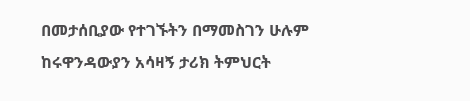በመታሰቢያው የተገኙትን በማመስገን ሁሉም ከሩዋንዳውያን አሳዛኝ ታሪክ ትምህርት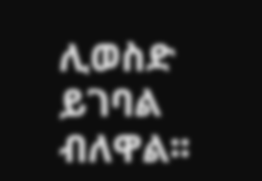ሊወስድ ይገባል ብለዋል፡፡